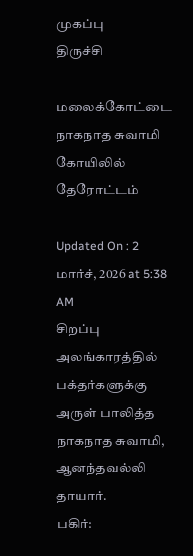முகப்பு
திருச்சி

மலைக்கோட்டை நாகநாத சுவாமி கோயிலில் தேரோட்டம்

Updated On : 2 மார்ச், 2026 at 5:38 AM
சிறப்பு அலங்காரத்தில் பக்தர்களுக்கு அருள் பாலித்த நாகநாத சுவாமி, ஆனந்தவல்லி தாயார்.
பகிர்: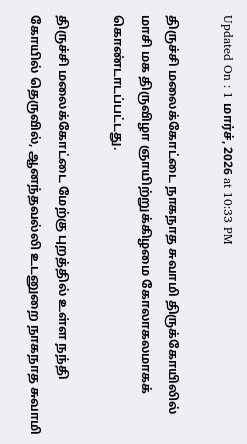Updated On : 1 மார்ச், 2026 at 10:33 PM

திருச்சி மலைக்கோட்டை நாகநாத சுவாமி திருக்கோயிலில் மாசி மக திருவிழா ஞாயிற்றுக்கிழமை கோலாகலமாகக் கொண்டாடப்பட்டது.

திருச்சி மலைக்கோட்டை மேற்கு புறத்தில் உள்ள நந்தி கோயில் தெருவில், ஆனந்தவல்லி உடனுறை நாகநாத சுவாமி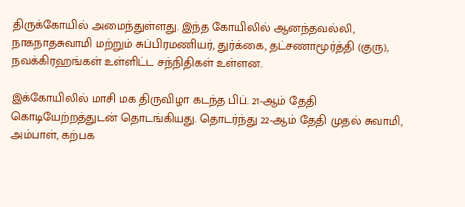திருக்கோயில் அமைந்துள்ளது. இந்த கோயிலில் ஆனந்தவல்லி, நாகநாதசுவாமி மற்றும் சுப்பிரமணியர், துர்க்கை, தட்சணாமூர்த்தி (குரு), நவக்கிரஹங்கள் உள்ளிட்ட சந்நிதிகள் உள்ளன.

இக்கோயிலில் மாசி மக திருவிழா கடந்த பிப். 21-ஆம் தேதி கொடியேற்றத்துடன் தொடங்கியது. தொடர்ந்து 22-ஆம் தேதி முதல் சுவாமி, அம்பாள், கற்பக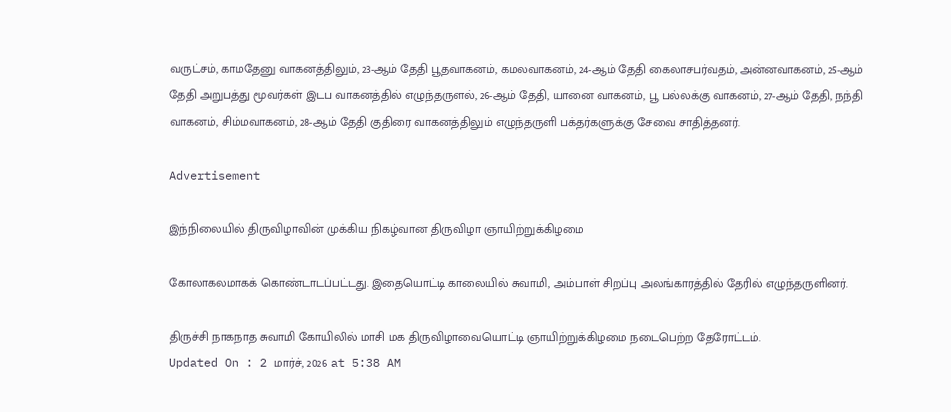வருட்சம், காமதேனு வாகனத்திலும், 23-ஆம் தேதி பூதவாகனம், கமலவாகனம், 24-ஆம் தேதி கைலாசபர்வதம், அன்னவாகனம், 25-ஆம் தேதி அறுபத்து மூவர்கள் இடப வாகனத்தில் எழுந்தருளல், 26-ஆம் தேதி, யானை வாகனம், பூ பல்லக்கு வாகனம், 27-ஆம் தேதி, நந்தி வாகனம், சிம்மவாகனம், 28-ஆம் தேதி குதிரை வாகனத்திலும் எழுந்தருளி பக்தர்களுக்கு சேவை சாதித்தனர்.

Advertisement

இந்நிலையில் திருவிழாவின் முக்கிய நிகழ்வான திருவிழா ஞாயிற்றுக்கிழமை

கோலாகலமாகக் கொண்டாடப்பட்டது. இதையொட்டி காலையில் சுவாமி, அம்பாள் சிறப்பு அலங்காரத்தில் தேரில் எழுந்தருளினர்.

திருச்சி நாகநாத சுவாமி கோயிலில் மாசி மக திருவிழாவையொட்டி ஞாயிற்றுக்கிழமை நடைபெற்ற தேரோட்டம்.
Updated On : 2 மார்ச், 2026 at 5:38 AM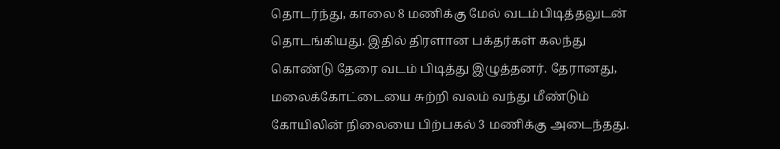தொடர்ந்து, காலை 8 மணிக்கு மேல் வடம்பிடித்தலுடன் தொடங்கியது. இதில் திரளான பக்தர்கள் கலந்து கொண்டு தேரை வடம் பிடித்து இழுத்தனர். தேரானது, மலைக்கோட்டையை சுற்றி வலம் வந்து மீண்டும் கோயிலின் நிலையை பிற்பகல் 3 மணிக்கு அடைந்தது.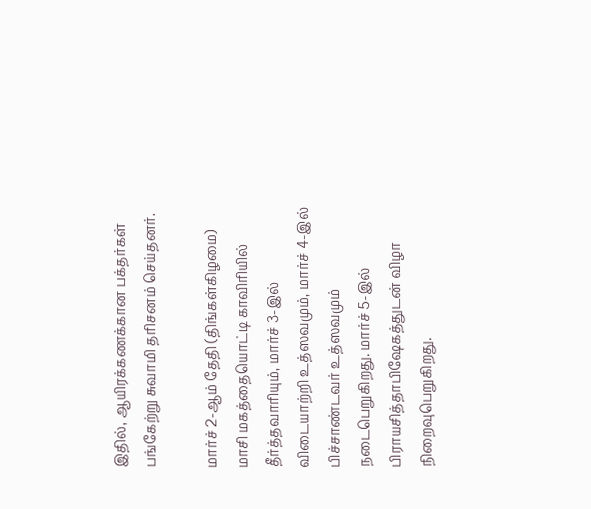இதில், ஆயிரக்கணக்கான பக்தர்கள் பங்கேற்று சுவாமி தரிசனம் செய்தனர்.

மார்ச் 2-ஆம் தேதி (திங்கள்கிழமை) மாசி மகத்தையொட்டி காவிரியில் தீர்த்தவாரியும், மார்ச் 3-இல் விடையாற்றி உத்ஸவமும், மார்ச் 4-இல் பிச்சாண்டவர் உத்ஸவமும் நடைபெறுகிறது. மார்ச் 5-இல் பிராயசித்தாபிஷேகத்துடன் விழா நிறைவுபெறுகிறது.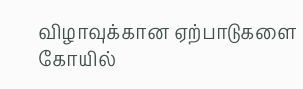விழாவுக்கான ஏற்பாடுகளை கோயில்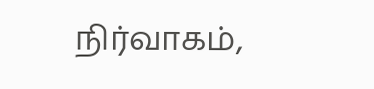நிர்வாகம்,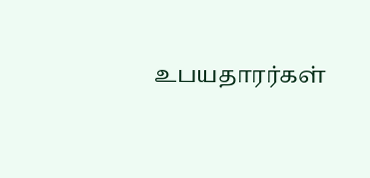உபயதாரர்கள்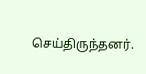செய்திருந்தனர்.